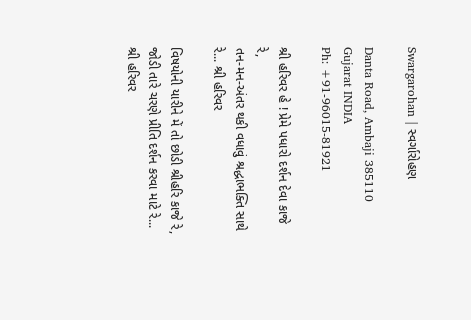Swargarohan | સ્વર્ગારોહણ

Danta Road, Ambaji 385110
Gujarat INDIA
Ph: +91-96015-81921

શ્રી હરિવર હે ! પ્રેમે પધારો દર્શન દેવા કાજે રે,
તન-મન-અંતર થકી વધાવું શ્રદ્ધાભક્તિ સાથે રે... શ્રી હરિવર

વિષયોની યારીને મેં તો છોડી શ્રીહરિ કાજે રે,
જોડી તારે ચરણે પ્રીતિ દર્શન કરવા માટે રે... શ્રી હરિવર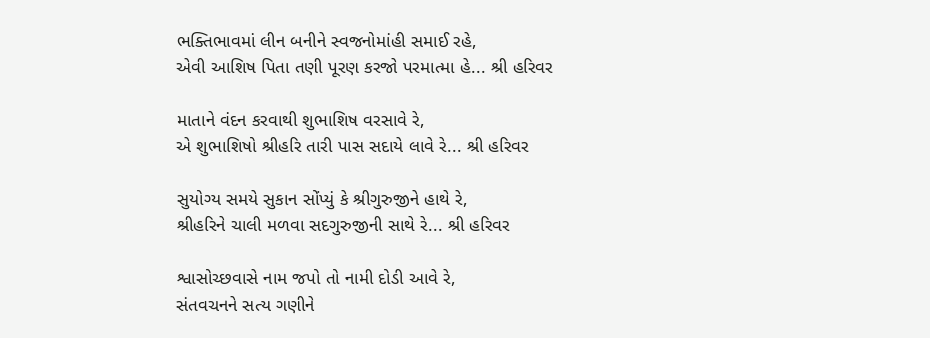ભક્તિભાવમાં લીન બનીને સ્વજનોમાંહી સમાઈ રહે,
એવી આશિષ પિતા તણી પૂરણ કરજો પરમાત્મા હે... શ્રી હરિવર

માતાને વંદન કરવાથી શુભાશિષ વરસાવે રે,
એ શુભાશિષો શ્રીહરિ તારી પાસ સદાયે લાવે રે... શ્રી હરિવર

સુયોગ્ય સમયે સુકાન સોંપ્યું કે શ્રીગુરુજીને હાથે રે,
શ્રીહરિને ચાલી મળવા સદગુરુજીની સાથે રે... શ્રી હરિવર

શ્વાસોચ્છવાસે નામ જપો તો નામી દોડી આવે રે,
સંતવચનને સત્ય ગણીને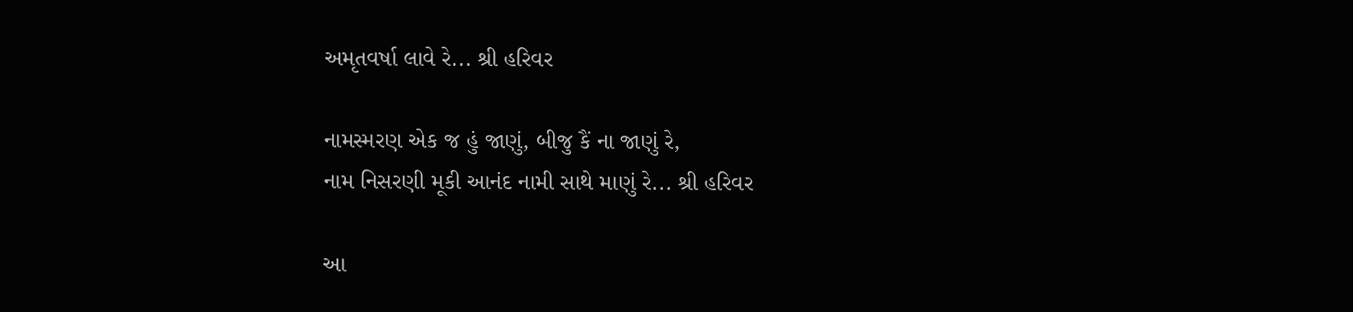અમૃતવર્ષા લાવે રે... શ્રી હરિવર

નામસ્મરણ એક જ હું જાણું, બીજુ કૈં ના જાણું રે,
નામ નિસરણી મૂકી આનંદ નામી સાથે માણું રે... શ્રી હરિવર

આ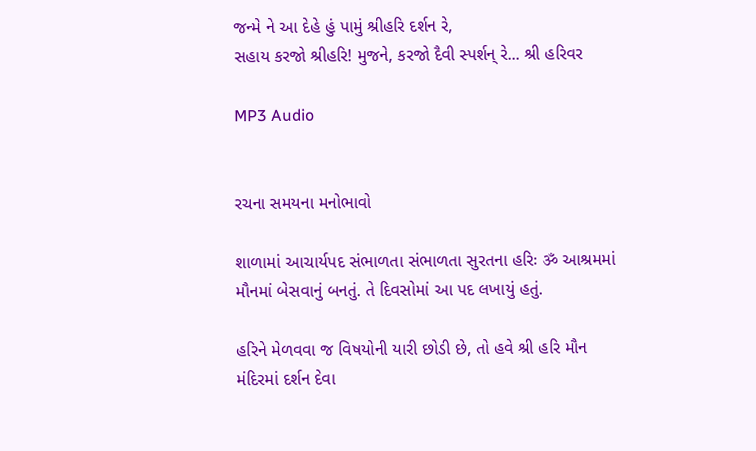જન્મે ને આ દેહે હું પામું શ્રીહરિ દર્શન રે,
સહાય કરજો શ્રીહરિ! મુજને, કરજો દૈવી સ્પર્શન્ રે... શ્રી હરિવર

MP3 Audio


રચના સમયના મનોભાવો

શાળામાં આચાર્યપદ સંભાળતા સંભાળતા સુરતના હરિઃ ॐ આશ્રમમાં મૌનમાં બેસવાનું બનતું. તે દિવસોમાં આ પદ લખાયું હતું.

હરિને મેળવવા જ વિષયોની યારી છોડી છે, તો હવે શ્રી હરિ મૌન મંદિરમાં દર્શન દેવા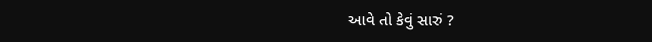આવે તો કેવું સારું ?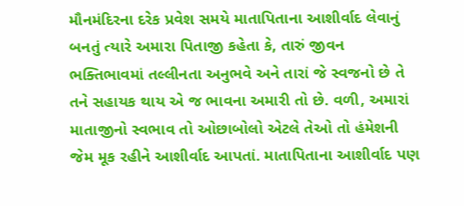મૌનમંદિરના દરેક પ્રવેશ સમયે માતાપિતાના આશીર્વાદ લેવાનું બનતું ત્યારે અમારા પિતાજી કહેતા કે, તારું જીવન ભક્તિભાવમાં તલ્લીનતા અનુભવે અને તારાં જે સ્વજનો છે તે તને સહાયક થાય એ જ ભાવના અમારી તો છે. વળી, અમારાં માતાજીનો સ્વભાવ તો ઓછાબોલો એટલે તેઓ તો હંમેશની જેમ મૂક રહીને આશીર્વાદ આપતાં. માતાપિતાના આશીર્વાદ પણ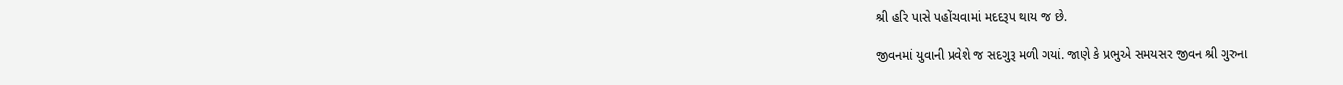શ્રી હરિ પાસે પહોંચવામાં મદદરૂપ થાય જ છે.

જીવનમાં યુવાની પ્રવેશે જ સદગુરૂ મળી ગયાં. જાણે કે પ્રભુએ સમયસર જીવન શ્રી ગુરુના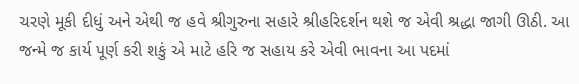ચરણે મૂકી દીધું અને એથી જ હવે શ્રીગુરુના સહારે શ્રીહરિદર્શન થશે જ એવી શ્રદ્ધા જાગી ઊઠી. આ જન્મે જ કાર્ય પૂર્ણ કરી શકું એ માટે હરિ જ સહાય કરે એવી ભાવના આ પદમાં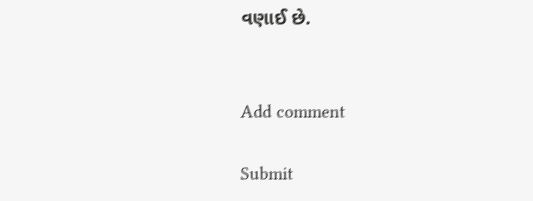વણાઈ છે.


Add comment

Submit